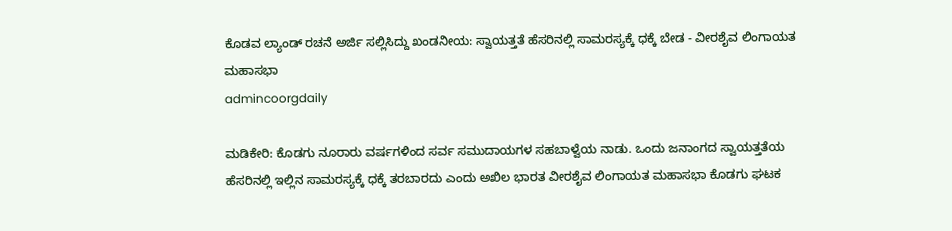ಕೊಡವ ಲ್ಯಾಂಡ್ ರಚನೆ ಅರ್ಜಿ ಸಲ್ಲಿಸಿದ್ದು ಖಂಡನೀಯ: ಸ್ವಾಯತ್ತತೆ ಹೆಸರಿನಲ್ಲಿ ಸಾಮರಸ್ಯಕ್ಕೆ ಧಕ್ಕೆ ಬೇಡ - ವೀರಶೈವ ಲಿಂಗಾಯತ ಮಹಾಸಭಾ
admincoorgdaily

ಮಡಿಕೇರಿ: ಕೊಡಗು ನೂರಾರು ವರ್ಷಗಳಿಂದ ಸರ್ವ ಸಮುದಾಯಗಳ ಸಹಬಾಳ್ವೆಯ ನಾಡು. ಒಂದು ಜನಾಂಗದ ಸ್ವಾಯತ್ತತೆಯ ಹೆಸರಿನಲ್ಲಿ ಇಲ್ಲಿನ ಸಾಮರಸ್ಯಕ್ಕೆ ಧಕ್ಕೆ ತರಬಾರದು ಎಂದು ಅಖಿಲ ಭಾರತ ವೀರಶೈವ ಲಿಂಗಾಯತ ಮಹಾಸಭಾ ಕೊಡಗು ಘಟಕ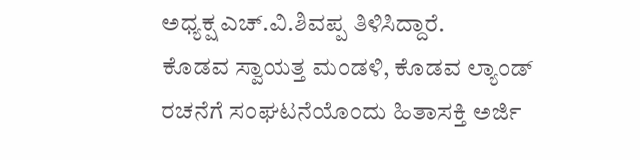ಅಧ್ಯಕ್ಷ ಎಚ್.ವಿ.ಶಿವಪ್ಪ ತಿಳಿಸಿದ್ದಾರೆ.
ಕೊಡವ ಸ್ವಾಯತ್ತ ಮಂಡಳಿ, ಕೊಡವ ಲ್ಯಾಂಡ್ ರಚನೆಗೆ ಸಂಘಟನೆಯೊಂದು ಹಿತಾಸಕ್ತಿ ಅರ್ಜಿ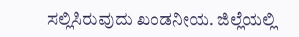ಸಲ್ಲಿಸಿರುವುದು ಖಂಡನೀಯ. ಜಿಲ್ಲೆಯಲ್ಲಿ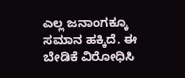ಎಲ್ಲ ಜನಾಂಗಕ್ಕೂ ಸಮಾನ ಹಕ್ಕಿದೆ. ಈ ಬೇಡಿಕೆ ವಿರೋಧಿಸಿ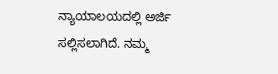ನ್ಯಾಯಾಲಯದಲ್ಲಿ ಅರ್ಜಿ ಸಲ್ಲಿಸಲಾಗಿದೆ. ನಮ್ಮ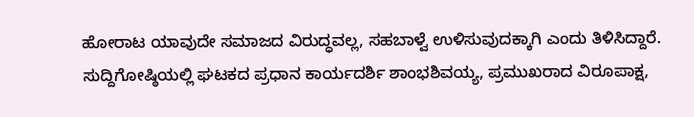ಹೋರಾಟ ಯಾವುದೇ ಸಮಾಜದ ವಿರುದ್ಧವಲ್ಲ, ಸಹಬಾಳ್ವೆ ಉಳಿಸುವುದಕ್ಕಾಗಿ ಎಂದು ತಿಳಿಸಿದ್ದಾರೆ.
ಸುದ್ದಿಗೋಷ್ಠಿಯಲ್ಲಿ ಘಟಕದ ಪ್ರಧಾನ ಕಾರ್ಯದರ್ಶಿ ಶಾಂಭಶಿವಯ್ಯ, ಪ್ರಮುಖರಾದ ವಿರೂಪಾಕ್ಷ,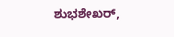ಶುಭಶೇಖರ್,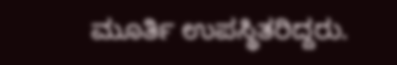ಮೂರ್ತಿ ಉಪಸ್ಥಿತರಿದ್ದರು.